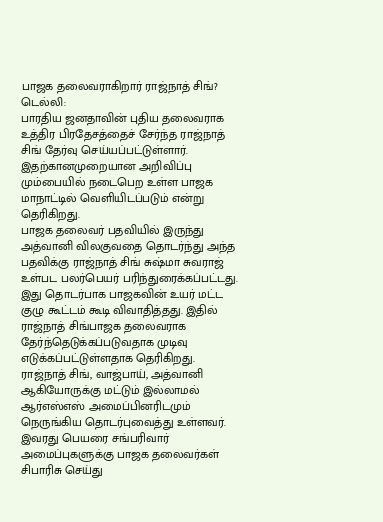பாஜக தலைவராகிறார் ராஜ்நாத் சிங்?
டெல்லி:
பாரதிய ஜனதாவின் புதிய தலைவராக உத்திர பிரதேசத்தைச் சேர்ந்த ராஜ்நாத் சிங் தேர்வு செய்யப்பட்டுள்ளார். இதற்கானமுறையான அறிவிப்பு மும்பையில் நடைபெற உள்ள பாஜக மாநாட்டில் வெளியிடப்படும் என்று தெரிகிறது.
பாஜக தலைவர் பதவியில் இருந்து அத்வானி விலகுவதை தொடர்ந்து அந்த பதவிக்கு ராஜ்நாத் சிங் சுஷ்மா சுவராஜ் உள்பட பலர்பெயர் பரிந்துரைக்கப்பட்டது. இது தொடர்பாக பாஜகவின் உயர் மட்ட குழு கூட்டம் கூடி விவாதித்தது. இதில் ராஜ்நாத் சிங்பாஜக தலைவராக தேர்ந்தெடுக்கப்படுவதாக முடிவு எடுக்கப்பட்டுள்ளதாக தெரிகிறது.
ராஜ்நாத் சிங், வாஜ்பாய், அத்வானி ஆகியோருக்கு மட்டும் இல்லாமல் ஆர்எஸ்எஸ் அமைப்பினரிடமும் நெருங்கிய தொடர்புவைத்து உள்ளவர். இவரது பெயரை சங்பரிவார் அமைப்புகளுக்கு பாஜக தலைவர்கள் சிபாரிசு செய்து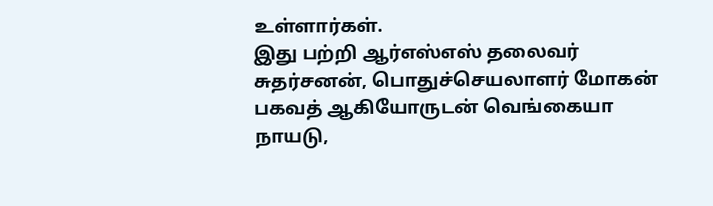உள்ளார்கள்.
இது பற்றி ஆர்எஸ்எஸ் தலைவர் சுதர்சனன், பொதுச்செயலாளர் மோகன் பகவத் ஆகியோருடன் வெங்கையா நாயடு,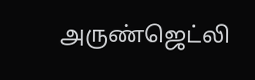அருண்ஜெட்லி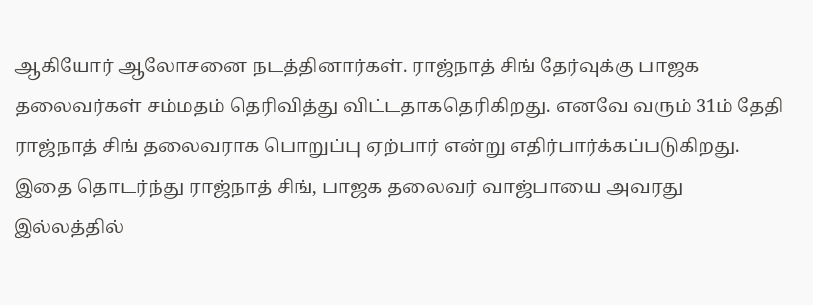ஆகியோர் ஆலோசனை நடத்தினார்கள். ராஜ்நாத் சிங் தேர்வுக்கு பாஜக தலைவர்கள் சம்மதம் தெரிவித்து விட்டதாகதெரிகிறது. எனவே வரும் 31ம் தேதி ராஜ்நாத் சிங் தலைவராக பொறுப்பு ஏற்பார் என்று எதிர்பார்க்கப்படுகிறது.
இதை தொடர்ந்து ராஜ்நாத் சிங், பாஜக தலைவர் வாஜ்பாயை அவரது இல்லத்தில்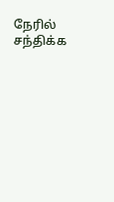நேரில் சந்திக்க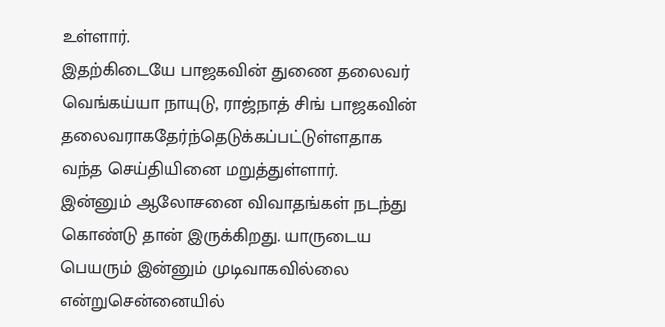உள்ளார்.
இதற்கிடையே பாஜகவின் துணை தலைவர் வெங்கய்யா நாயுடு, ராஜ்நாத் சிங் பாஜகவின் தலைவராகதேர்ந்தெடுக்கப்பட்டுள்ளதாக வந்த செய்தியினை மறுத்துள்ளார்.
இன்னும் ஆலோசனை விவாதங்கள் நடந்து கொண்டு தான் இருக்கிறது. யாருடைய பெயரும் இன்னும் முடிவாகவில்லை என்றுசென்னையில்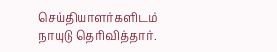செய்தியாளர்களிடம் நாயுடு தெரிவித்தார்.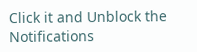Click it and Unblock the Notifications